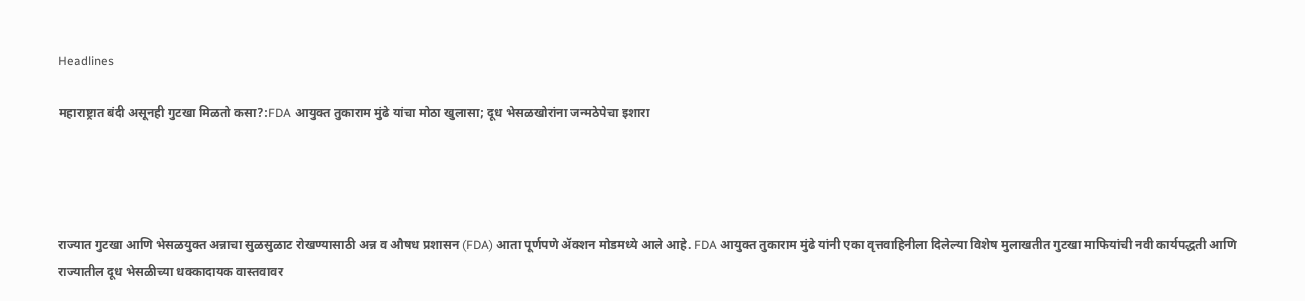Headlines

महाराष्ट्रात बंदी असूनही गुटखा मिळतो कसा?:FDA आयुक्त तुकाराम मुंढे यांचा मोठा खुलासा; दूध भेसळखोरांना जन्मठेपेचा इशारा




राज्यात गुटखा आणि भेसळयुक्त अन्नाचा सुळसुळाट रोखण्यासाठी अन्न व औषध प्रशासन (FDA) आता पूर्णपणे ॲक्शन मोडमध्ये आले आहे. FDA आयुक्त तुकाराम मुंढे यांनी एका वृत्तवाहिनीला दिलेल्या विशेष मुलाखतीत गुटखा माफियांची नवी कार्यपद्धती आणि राज्यातील दूध भेसळीच्या धक्कादायक वास्तवावर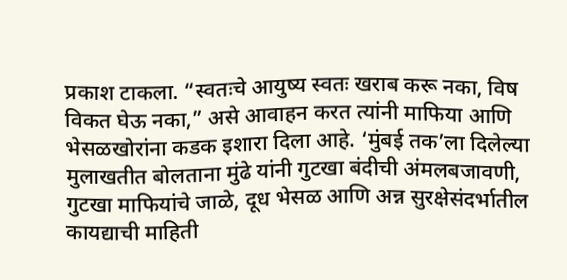प्रकाश टाकला. “स्वतःचे आयुष्य स्वतः खराब करू नका, विष विकत घेऊ नका,” असे आवाहन करत त्यांनी माफिया आणि भेसळखोरांना कडक इशारा दिला आहे. ‘मुंबई तक’ला दिलेल्या मुलाखतीत बोलताना मुंढे यांनी गुटखा बंदीची अंमलबजावणी, गुटखा माफियांचे जाळे, दूध भेसळ आणि अन्न सुरक्षेसंदर्भातील कायद्याची माहिती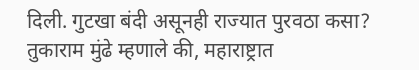दिली. गुटखा बंदी असूनही राज्यात पुरवठा कसा? तुकाराम मुंढे म्हणाले की, महाराष्ट्रात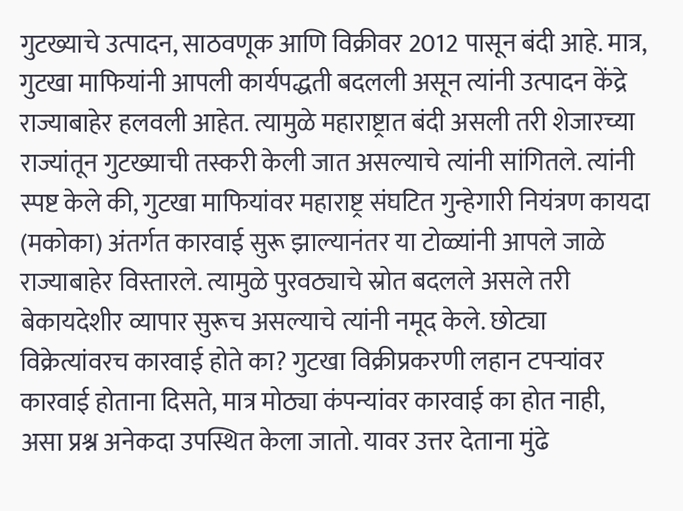गुटख्याचे उत्पादन, साठवणूक आणि विक्रीवर 2012 पासून बंदी आहे. मात्र, गुटखा माफियांनी आपली कार्यपद्धती बदलली असून त्यांनी उत्पादन केंद्रे राज्याबाहेर हलवली आहेत. त्यामुळे महाराष्ट्रात बंदी असली तरी शेजारच्या राज्यांतून गुटख्याची तस्करी केली जात असल्याचे त्यांनी सांगितले. त्यांनी स्पष्ट केले की, गुटखा माफियांवर महाराष्ट्र संघटित गुन्हेगारी नियंत्रण कायदा (मकोका) अंतर्गत कारवाई सुरू झाल्यानंतर या टोळ्यांनी आपले जाळे राज्याबाहेर विस्तारले. त्यामुळे पुरवठ्याचे स्रोत बदलले असले तरी बेकायदेशीर व्यापार सुरूच असल्याचे त्यांनी नमूद केले. छोट्या विक्रेत्यांवरच कारवाई होते का? गुटखा विक्रीप्रकरणी लहान टपऱ्यांवर कारवाई होताना दिसते, मात्र मोठ्या कंपन्यांवर कारवाई का होत नाही, असा प्रश्न अनेकदा उपस्थित केला जातो. यावर उत्तर देताना मुंढे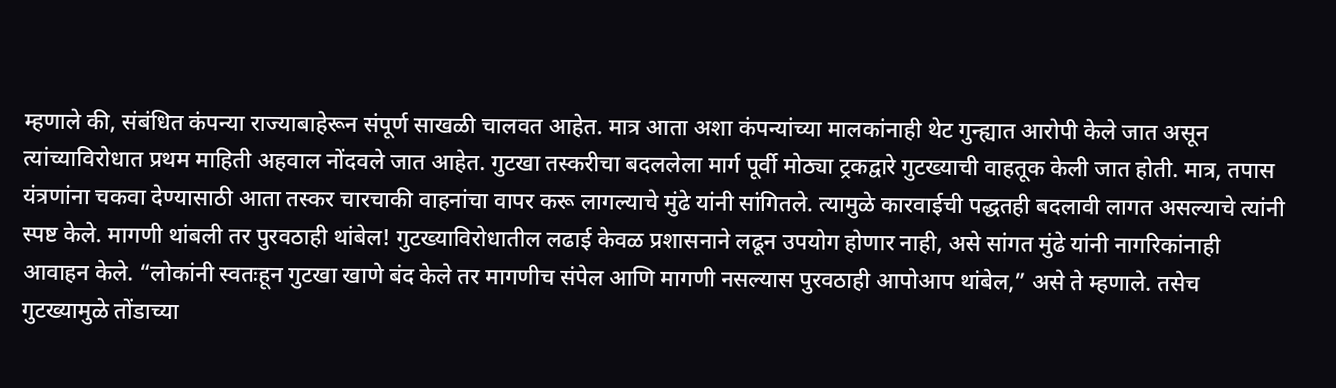म्हणाले की, संबंधित कंपन्या राज्याबाहेरून संपूर्ण साखळी चालवत आहेत. मात्र आता अशा कंपन्यांच्या मालकांनाही थेट गुन्ह्यात आरोपी केले जात असून त्यांच्याविरोधात प्रथम माहिती अहवाल नोंदवले जात आहेत. गुटखा तस्करीचा बदललेला मार्ग पूर्वी मोठ्या ट्रकद्वारे गुटख्याची वाहतूक केली जात होती. मात्र, तपास यंत्रणांना चकवा देण्यासाठी आता तस्कर चारचाकी वाहनांचा वापर करू लागल्याचे मुंढे यांनी सांगितले. त्यामुळे कारवाईची पद्धतही बदलावी लागत असल्याचे त्यांनी स्पष्ट केले. मागणी थांबली तर पुरवठाही थांबेल! गुटख्याविरोधातील लढाई केवळ प्रशासनाने लढून उपयोग होणार नाही, असे सांगत मुंढे यांनी नागरिकांनाही आवाहन केले. “लोकांनी स्वतःहून गुटखा खाणे बंद केले तर मागणीच संपेल आणि मागणी नसल्यास पुरवठाही आपोआप थांबेल,” असे ते म्हणाले. तसेच गुटख्यामुळे तोंडाच्या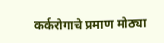कर्करोगाचे प्रमाण मोठ्या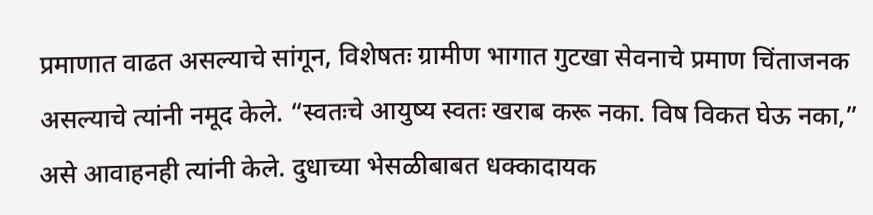प्रमाणात वाढत असल्याचे सांगून, विशेषतः ग्रामीण भागात गुटखा सेवनाचे प्रमाण चिंताजनक असल्याचे त्यांनी नमूद केले. “स्वतःचे आयुष्य स्वतः खराब करू नका. विष विकत घेऊ नका,” असे आवाहनही त्यांनी केले. दुधाच्या भेसळीबाबत धक्कादायक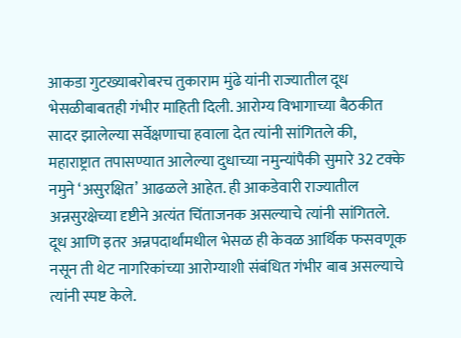आकडा गुटख्याबरोबरच तुकाराम मुंढे यांनी राज्यातील दूध भेसळीबाबतही गंभीर माहिती दिली. आरोग्य विभागाच्या बैठकीत सादर झालेल्या सर्वेक्षणाचा हवाला देत त्यांनी सांगितले की, महाराष्ट्रात तपासण्यात आलेल्या दुधाच्या नमुन्यांपैकी सुमारे 32 टक्के नमुने ‘असुरक्षित’ आढळले आहेत. ही आकडेवारी राज्यातील अन्नसुरक्षेच्या दृष्टीने अत्यंत चिंताजनक असल्याचे त्यांनी सांगितले. दूध आणि इतर अन्नपदार्थांमधील भेसळ ही केवळ आर्थिक फसवणूक नसून ती थेट नागरिकांच्या आरोग्याशी संबंधित गंभीर बाब असल्याचे त्यांनी स्पष्ट केले.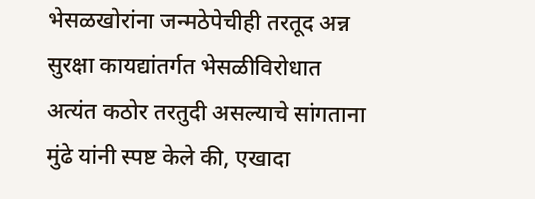भेसळखोरांना जन्मठेपेचीही तरतूद अन्न सुरक्षा कायद्यांतर्गत भेसळीविरोधात अत्यंत कठोर तरतुदी असल्याचे सांगताना मुंढे यांनी स्पष्ट केले की, एखादा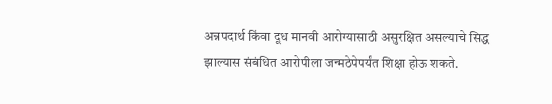अन्नपदार्थ किंवा दूध मानवी आरोग्यासाठी असुरक्षित असल्याचे सिद्ध झाल्यास संबंधित आरोपीला जन्मठेपेपर्यंत शिक्षा होऊ शकते.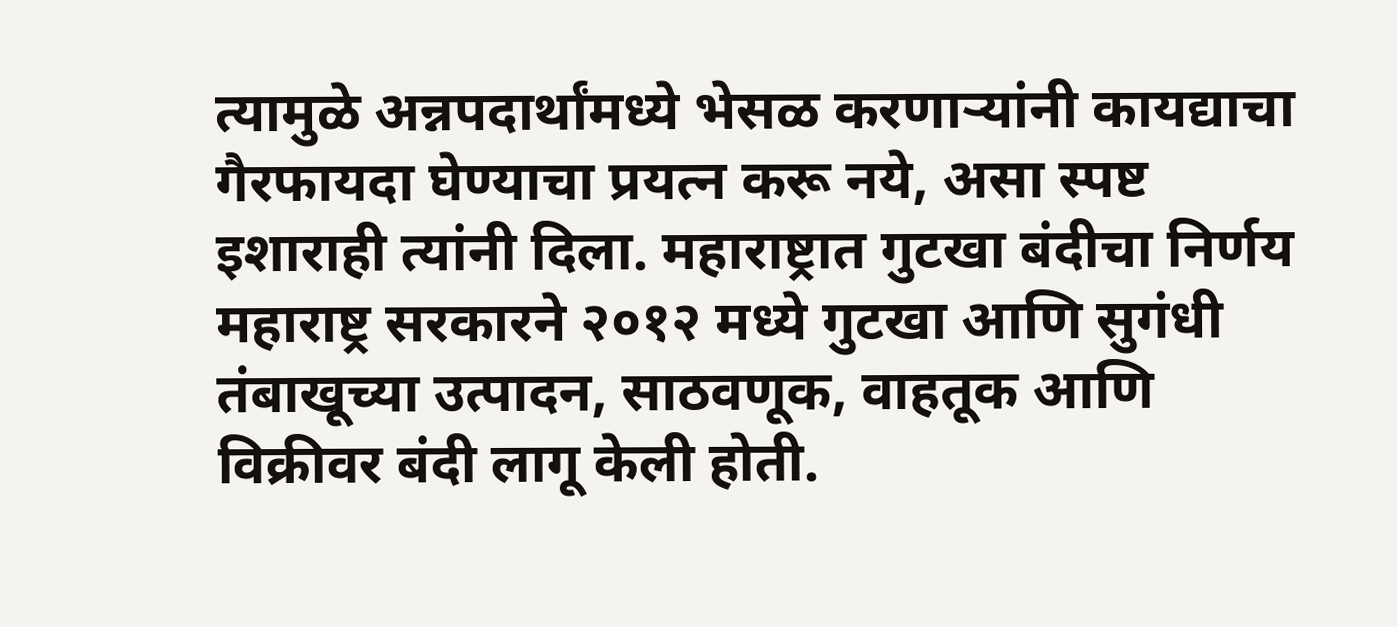त्यामुळे अन्नपदार्थांमध्ये भेसळ करणाऱ्यांनी कायद्याचा गैरफायदा घेण्याचा प्रयत्न करू नये, असा स्पष्ट इशाराही त्यांनी दिला. महाराष्ट्रात गुटखा बंदीचा निर्णय महाराष्ट्र सरकारने २०१२ मध्ये गुटखा आणि सुगंधी तंबाखूच्या उत्पादन, साठवणूक, वाहतूक आणि विक्रीवर बंदी लागू केली होती.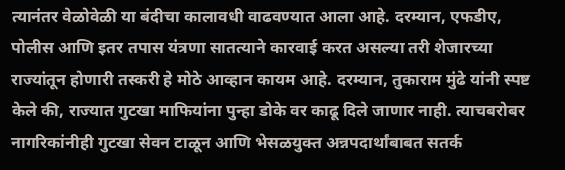त्यानंतर वेळोवेळी या बंदीचा कालावधी वाढवण्यात आला आहे. दरम्यान, एफडीए, पोलीस आणि इतर तपास यंत्रणा सातत्याने कारवाई करत असल्या तरी शेजारच्या राज्यांतून होणारी तस्करी हे मोठे आव्हान कायम आहे. दरम्यान, तुकाराम मुंढे यांनी स्पष्ट केले की, राज्यात गुटखा माफियांना पुन्हा डोके वर काढू दिले जाणार नाही. त्याचबरोबर नागरिकांनीही गुटखा सेवन टाळून आणि भेसळयुक्त अन्नपदार्थांबाबत सतर्क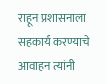राहून प्रशासनाला सहकार्य करण्याचे आवाहन त्यांनी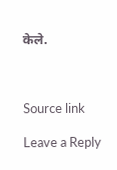केले.



Source link

Leave a Reply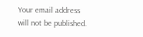Your email address will not be published.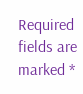Required fields are marked *